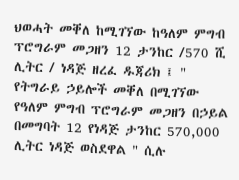ህወሓት መቐለ ከሚገኘው ከዓለም ምግብ ፕሮግራም መጋዘን 12 ታንከር /570 ሺ ሊትር / ነዳጅ ዘረፈ ዱጃሪክ ፤ " የትግራይ ኃይሎች መቐለ በሚገኘው የዓለም ምግብ ፕሮግራም መጋዘን በኃይል በመግባት 12 የነዳጅ ታንከር 570,000 ሊትር ነዳጅ ወስደዋል " ሲሉ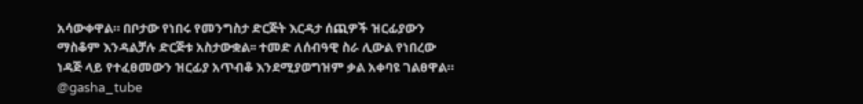አሳውቀዋል። በቦታው የነበሩ የመንግስታ ድርጅት እርዳታ ሰጪዎች ዝርፊያውን ማስቆም እንዳልቻሉ ድርጅቱ አስታውቋል፡፡ ተመድ ለሰብዓዊ ስራ ሊውል የነበረው ነዳጅ ላይ የተፈፀመውን ዝርፊያ አጥብቆ እንደሚያወግዝም ቃል አቀባዩ ገልፀዋል። @gasha_tube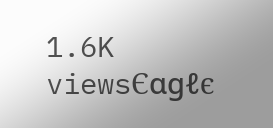1.6K viewsЄαgℓє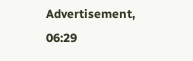Advertisement, 06:29